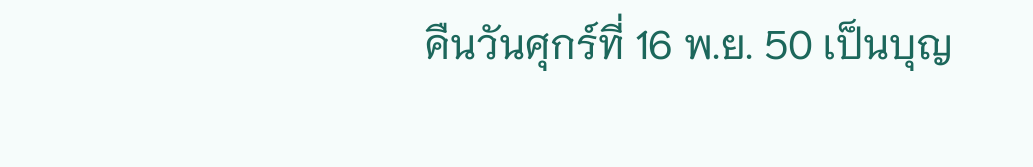คืนวันศุกร์ที่ 16 พ.ย. 50 เป็นบุญ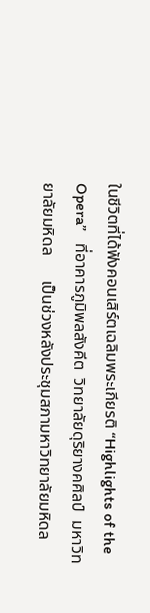ในชีวิตที่ได้ฟังคอนเสิร์ตเฉลิมพระเกียรติ “Highlights of the Opera”   ที่อาคารภูมิพลสังคีต  วิทยาลัยดุริยางคศิลป์  มหาวิทยาลัยมหิดล      เป็นช่วงหลังประชุมสภามหาวิทยาลัยมหิดล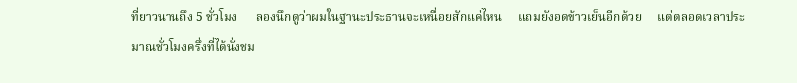ที่ยาวนานถึง 5 ชั่วโมง      ลองนึกดูว่าผมในฐานะประธานจะเหนื่อยสักแค่ไหน     แถมยังอดข้าวเย็นอีกด้วย     แต่ตลอดเวลาประมาณชั่วโมงครึ่งที่ได้นั่งชม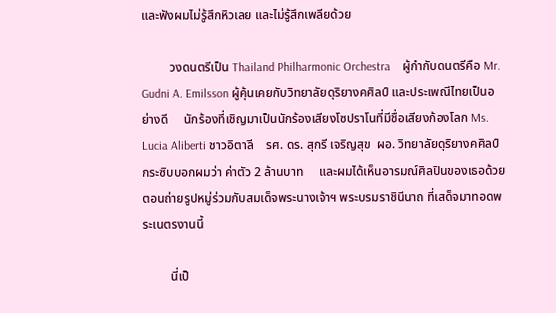และฟังผมไม่รู้สึกหิวเลย และไม่รู้สึกเพลียด้วย

         วงดนตรีเป็น Thailand Philharmonic Orchestra    ผู้กำกับดนตรีคือ Mr. Gudni A. Emilsson ผู้คุ้นเคยกับวิทยาลัยดุริยางคศิลป์ และประเพณีไทยเป็นอย่างดี     นักร้องที่เชิญมาเป็นนักร้องเสียงโซปราโนที่มีชื่อเสียงก้องโลก Ms. Lucia Aliberti ชาวอิตาลี    รศ. ดร. สุกรี เจริญสุข  ผอ. วิทยาลัยดุริยางคศิลป์  กระซิบบอกผมว่า ค่าตัว 2 ล้านบาท     และผมได้เห็นอารมณ์ศิลปินของเธอด้วย     ตอนถ่ายรูปหมู่ร่วมกับสมเด็จพระนางเจ้าฯ พระบรมราชินีนาถ ที่เสด็จมาทอดพระเนตรงานนี้

         นี่เป็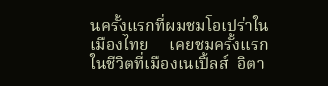นครั้งแรกที่ผมชมโอเปร่าในเมืองไทย     เคยชมครั้งแรกในชีวิตที่เมืองเนเปิ้ลส์  อิตา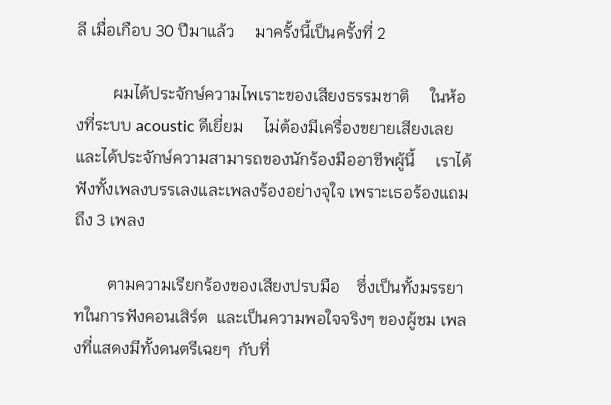ลี เมื่อเกือบ 30 ปีมาแล้ว     มาครั้งนี้เป็นครั้งที่ 2

         ผมได้ประจักษ์ความไพเราะของเสียงธรรมชาติ     ในห้องที่ระบบ acoustic ดีเยี่ยม     ไม่ต้องมีเครื่องขยายเสียงเลย     และได้ประจักษ์ความสามารถของนักร้องมืออาชีพผู้นี้     เราได้ฟังทั้งเพลงบรรเลงและเพลงร้องอย่างจุใจ เพราะเธอร้องแถมถึง 3 เพลง

        ตามความเรียกร้องของเสียงปรบมือ    ซึ่งเป็นทั้งมรรยาทในการฟังคอนเสิร์ต  และเป็นความพอใจจริงๆ ของผู้ชม เพลงที่แสดงมีทั้งดนตรีเฉยๆ  กับที่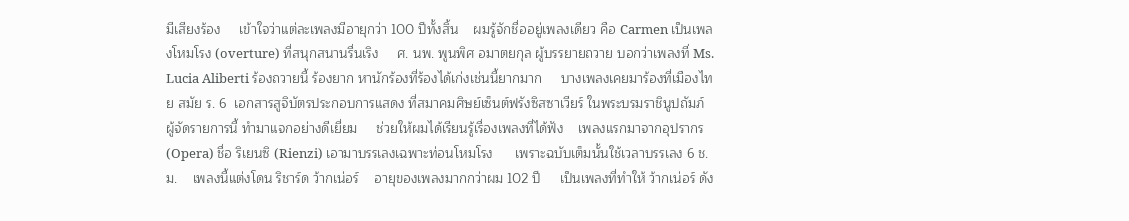มีเสียงร้อง     เข้าใจว่าแต่ละเพลงมีอายุกว่า 100 ปีทั้งสิ้น    ผมรู้จักชื่ออยู่เพลงเดียว คือ Carmen เป็นเพลงโหมโรง (overture) ที่สนุกสนานรื่นเริง     ศ. นพ. พูนพิศ อมาตยกุล ผู้บรรยายถวาย บอกว่าเพลงที่ Ms. Lucia Aliberti ร้องถวายนี้ ร้องยาก หานักร้องที่ร้องได้เก่งเช่นนี้ยากมาก     บางเพลงเคยมาร้องที่เมืองไทย สมัย ร. 6  เอกสารสูจิบัตรประกอบการแสดง ที่สมาคมศิษย์เซ็นต์ฟรังซิสซาเวียร์ ในพระบรมราชินูปถัมภ์ ผู้จัดรายการนี้ ทำมาแจกอย่างดีเยี่ยม     ช่วยให้ผมได้เรียนรู้เรื่องเพลงที่ได้ฟัง    เพลงแรกมาจากอุปรากร (Opera) ชื่อ ริเยนซิ (Rienzi) เอามาบรรเลงเฉพาะท่อนโหมโรง      เพราะฉบับเต็มนั้นใช้เวลาบรรเลง 6 ช.ม.    เพลงนี้แต่งโดน ริชาร์ด ว้ากเน่อร์    อายุของเพลงมากกว่าผม 102 ปี     เป็นเพลงที่ทำให้ ว้ากเน่อร์ ดัง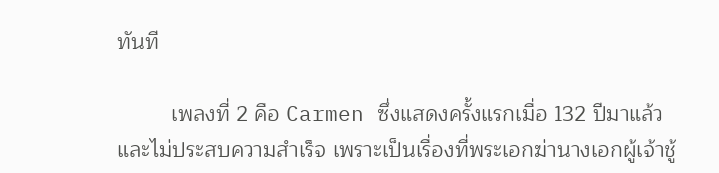ทันที

         เพลงที่ 2 คือ Carmen ซึ่งแสดงครั้งแรกเมื่อ 132 ปีมาแล้ว     และไม่ประสบความสำเร็จ เพราะเป็นเรื่องที่พระเอกฆ่านางเอกผู้เจ้าชู้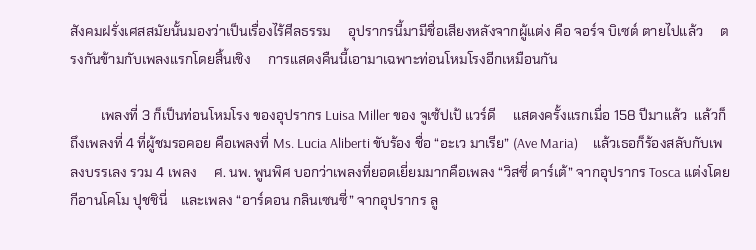สังคมฝรั่งเศสสมัยนั้นมองว่าเป็นเรื่องไร้ศีลธรรม     อุปรากรนี้มามีชื่อเสียงหลังจากผู้แต่ง คือ จอร์จ บิเซต์ ตายไปแล้ว     ตรงกันข้ามกับเพลงแรกโดยสิ้นเชิง     การแสดงคืนนี้เอามาเฉพาะท่อนโหมโรงอีกเหมือนกัน

         เพลงที่ 3 ก็เป็นท่อนโหมโรง ของอุปรากร Luisa Miller ของ จูเซ้ปเป้ แวร์ดี     แสดงครั้งแรกเมื่อ 158 ปีมาแล้ว  แล้วก็ถึงเพลงที่ 4 ที่ผู้ชมรอคอย คือเพลงที่ Ms. Lucia Aliberti ขับร้อง ชื่อ “อะเว มาเรีย” (Ave Maria)     แล้วเธอก็ร้องสลับกับเพลงบรรเลง รวม 4 เพลง     ศ. นพ. พูนพิศ บอกว่าเพลงที่ยอดเยี่ยมมากคือเพลง “วิสซี่ ดาร์เต้” จากอุปรากร Tosca แต่งโดย กีอานโคโม ปุชชินี่    และเพลง “อาร์ดอน กลินเซนซี่” จากอุปรากร ลู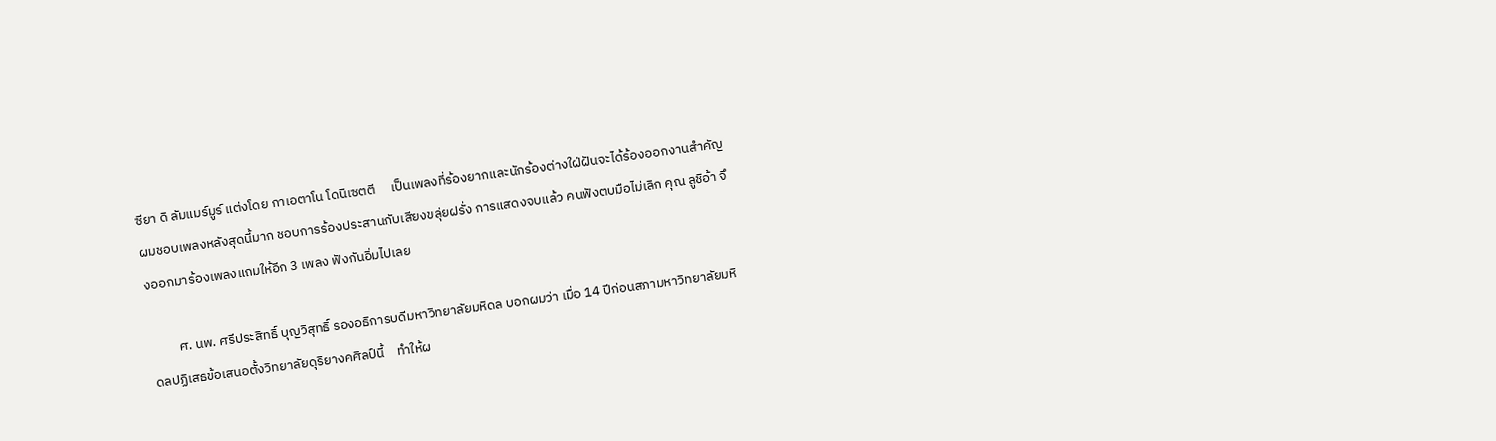ซียา ดิ ลัมแมร์มูร์ แต่งโดย กาเอตาโน โดนิเซตตี     เป็นเพลงที่ร้องยากและนักร้องต่างใฝ่ฝันจะได้ร้องออกงานสำคัญ     ผมชอบเพลงหลังสุดนี้มาก ชอบการร้องประสานกับเสียงขลุ่ยฝรั่ง การแสดงจบแล้ว คนฟังตบมือไม่เลิก คุณ ลูชิอ้า จึงออกมาร้องเพลงแถมให้อีก 3 เพลง ฟังกันอิ่มไปเลย

         ศ. นพ. ศรีประสิทธิ์ บุญวิสุทธิ์ รองอธิการบดีมหาวิทยาลัยมหิดล บอกผมว่า เมื่อ 14 ปีก่อนสภามหาวิทยาลัยมหิดลปฏิเสธข้อเสนอตั้งวิทยาลัยดุริยางคศิลป์นี้    ทำให้ผ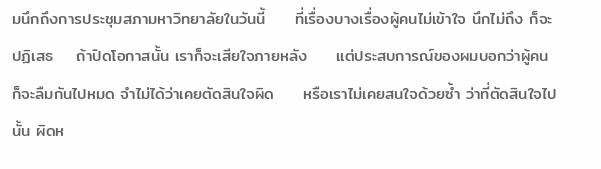มนึกถึงการประชุมสภามหาวิทยาลัยในวันนี้     ที่เรื่องบางเรื่องผู้คนไม่เข้าใจ นึกไม่ถึง ก็จะปฏิเสธ    ถ้าปิดโอกาสนั้น เราก็จะเสียใจภายหลัง     แต่ประสบการณ์ของผมบอกว่าผู้คนก็จะลืมกันไปหมด จำไม่ได้ว่าเคยตัดสินใจผิด     หรือเราไม่เคยสนใจด้วยซ้ำ ว่าที่ตัดสินใจไปนั้น ผิดห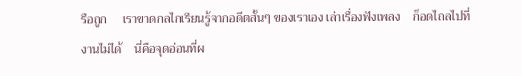รือถูก     เราขาดกลไกเรียนรู้จากอดีตสั้นๆ ของเราเอง เล่าเรื่องฟังเพลง    ก็อดไถลไปที่งานไม่ได้    นี่คือจุดอ่อนที่ผ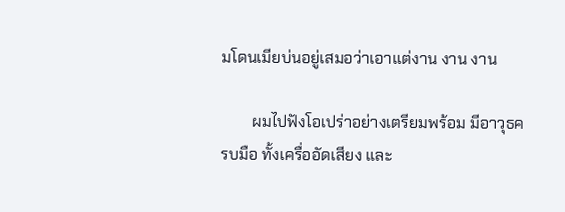มโดนเมียบ่นอยู่เสมอว่าเอาแต่งาน งาน งาน

        ผมไปฟังโอเปร่าอย่างเตรียมพร้อม มีอาวุธครบมือ ทั้งเครื่ออัดเสียง และ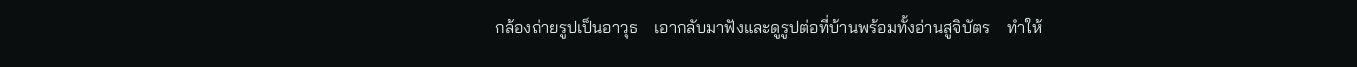กล้องถ่ายรูปเป็นอาวุธ    เอากลับมาฟังและดูรูปต่อที่บ้านพร้อมทั้งอ่านสูจิบัตร    ทำให้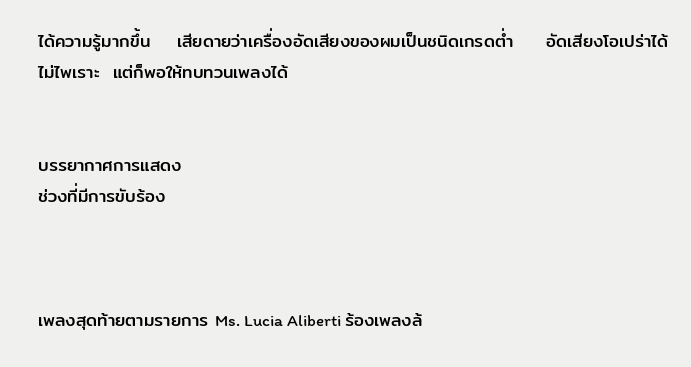ได้ความรู้มากขึ้น    เสียดายว่าเครื่องอัดเสียงของผมเป็นชนิดเกรดต่ำ     อัดเสียงโอเปร่าได้ไม่ไพเราะ  แต่ก็พอให้ทบทวนเพลงได้


บรรยากาศการแสดง
ช่วงที่มีการขับร้อง



เพลงสุดท้ายตามรายการ Ms. Lucia Aliberti ร้องเพลงล้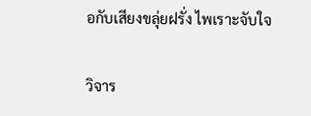อกับเสียงขลุ่ยฝรั่ง ไพเราะจับใจ

วิจาร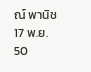ณ์ พานิช
17 พ.ย. 50